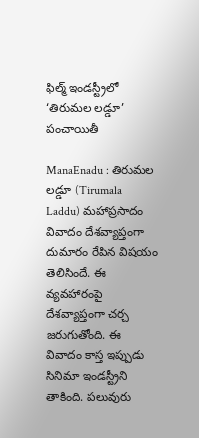ఫిల్మ్ ఇండస్ట్రీలో ‘తిరుమల లడ్డూ’ పంచాయితీ

ManaEnadu : తిరుమల లడ్డూ (Tirumala Laddu) మహాప్రసాదం వివాదం దేశవ్యాప్తంగా దుమారం రేపిన విషయం తెలిసిందే. ఈ వ్యవహారంపై దేశవ్యాప్తంగా చర్చ జరుగుతోంది. ఈ వివాదం కాస్త ఇప్పుడు సినిమా ఇండస్ట్రీని తాకింది. పలువురు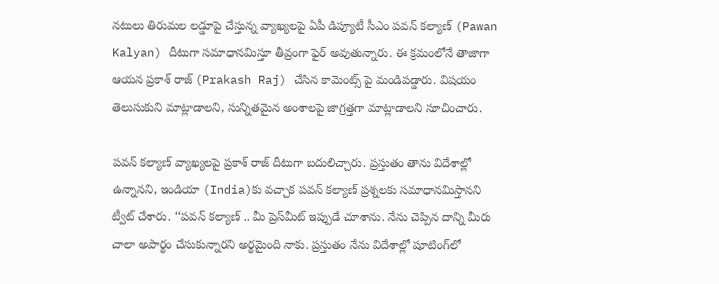నటులు తిరుమల లడ్డూపై చేస్తున్న వ్యాఖ్యలపై ఏపీ డిప్యూటీ సీఎం పవన్ కల్యాణ్ (Pawan Kalyan) దీటుగా సమాధానమిస్తూ తీవ్రంగా ఫైర్ అవుతున్నారు. ఈ క్రమంలోనే తాజాగా ఆయన ప్రకాశ్ రాజ్ (Prakash Raj) చేసిన కామెంట్స్ పై మండిపడ్డారు. విషయం తెలుసుకుని మాట్లాడాలని, సున్నితమైన అంశాలపై జాగ్రత్తగా మాట్లాడాలని సూచించారు.

పవన్ కల్యాణ్ వ్యాఖ్యలపై ప్రకాశ్ రాజ్ దీటుగా బదులిచ్చారు. ప్రస్తుతం తాను విదేశాల్లో ఉన్నానని, ఇండియా (India)కు వచ్చాక పవన్‌ కల్యాణ్‌ ప్రశ్నలకు సమాధానమిస్తానని ట్వీట్‌ చేశారు. ‘‘పవన్‌ కల్యాణ్‌ .. మీ ప్రెస్‌మీట్‌ ఇప్పుడే చూశాను. నేను చెప్పిన దాన్ని మీరు చాలా అపార్థం చేసుకున్నారని అర్థమైంది నాకు. ప్రస్తుతం నేను విదేశాల్లో షూటింగ్‌లో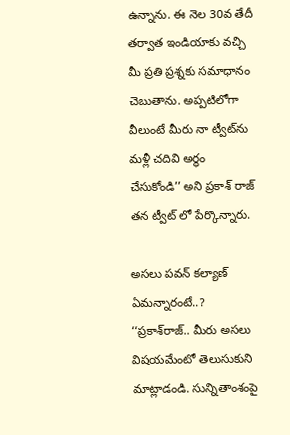ఉన్నాను. ఈ నెల 30వ తేదీ తర్వాత ఇండియాకు వచ్చి మీ ప్రతి ప్రశ్నకు సమాధానం చెబుతాను. అప్పటిలోగా వీలుంటే మీరు నా ట్వీట్‌ను మళ్లీ చదివి అర్థం చేసుకోండి’’ అని ప్రకాశ్ రాజ్ తన ట్వీట్ లో పేర్కొన్నారు.

అసలు పవన్ కల్యాణ్ ఏమన్నారంటే..?
‘‘ప్రకాశ్‌రాజ్‌.. మీరు అసలు విషయమేంటో తెలుసుకుని మాట్లాడండి. సున్నితాంశంపై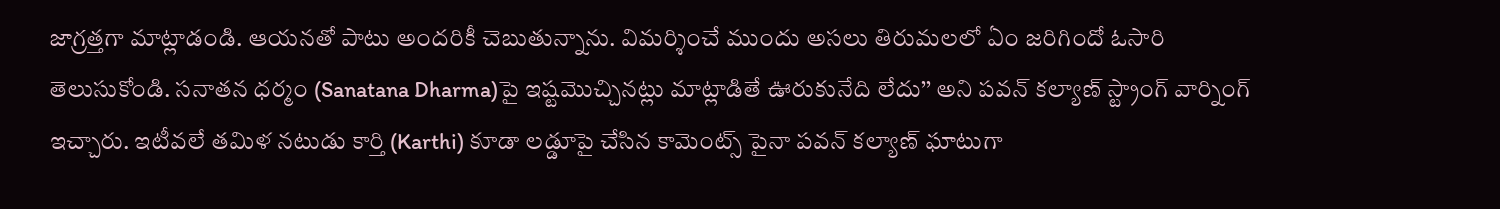జాగ్రత్తగా మాట్లాడండి. ఆయనతో పాటు అందరికీ చెబుతున్నాను. విమర్శించే ముందు అసలు తిరుమలలో ఏం జరిగిందో ఓసారి తెలుసుకోండి. సనాతన ధర్మం (Sanatana Dharma)పై ఇష్టమొచ్చినట్లు మాట్లాడితే ఊరుకునేది లేదు’’ అని పవన్‌ కల్యాణ్ స్ట్రాంగ్ వార్నింగ్ ఇచ్చారు. ఇటీవలే తమిళ నటుడు కార్తి (Karthi) కూడా లడ్డూపై చేసిన కామెంట్స్ పైనా పవన్ కల్యాణ్ ఘాటుగా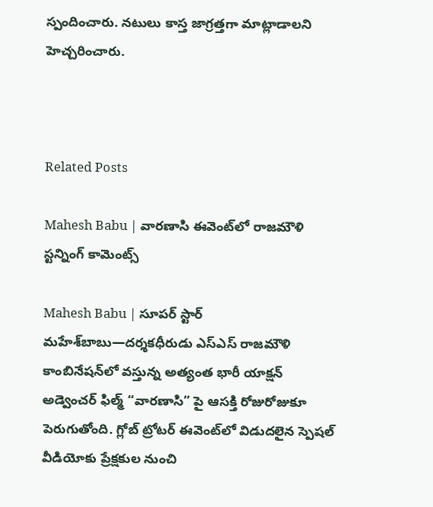స్పందించారు. నటులు కాస్త జాగ్రత్తగా మాట్లాడాలని హెచ్చరించారు.



Related Posts

Mahesh Babu | వారణాసి ఈవెంట్‌లో రాజమౌళి స్ట‌న్నింగ్ కామెంట్స్

Mahesh Babu | సూపర్ స్టార్ మహేశ్‌బాబు—దర్శకధీరుడు ఎస్‌ఎస్‌ రాజమౌళి కాంబినేషన్‌లో వస్తున్న అత్యంత భారీ యాక్షన్ అడ్వెంచర్ ఫిల్మ్ “వారణాసి” పై ఆసక్తి రోజురోజుకూ పెరుగుతోంది. గ్లోబ్ ట్రోటర్ ఈవెంట్‌లో విడుదలైన స్పెషల్ వీడియోకు ప్రేక్షకుల నుంచి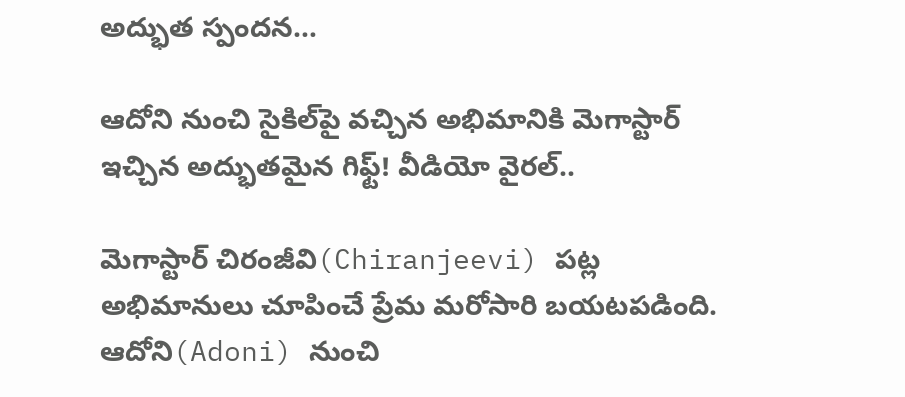అద్భుత స్పందన…

ఆదోని నుంచి సైకిల్‌పై వచ్చిన అభిమానికి మెగాస్టార్ ఇచ్చిన అద్భుతమైన గిఫ్ట్! వీడియో వైరల్..

మెగాస్టార్ చిరంజీవి(Chiranjeevi) పట్ల అభిమానులు చూపించే ప్రేమ మరోసారి బయటపడింది. ఆదోని(Adoni) నుంచి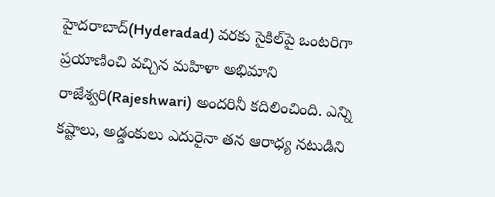హైదరాబాద్(Hyderadad) వరకు సైకిల్‌పై ఒంటరిగా ప్రయాణించి వచ్చిన మహిళా అభిమాని రాజేశ్వరి(Rajeshwari) అందరినీ కదిలించింది. ఎన్ని కష్టాలు, అడ్డంకులు ఎదురైనా తన ఆరాధ్య నటుడిని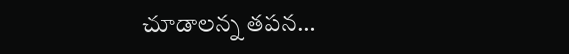చూడాలన్న తపన…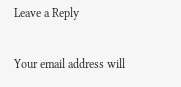Leave a Reply

Your email address will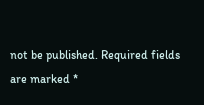not be published. Required fields are marked *